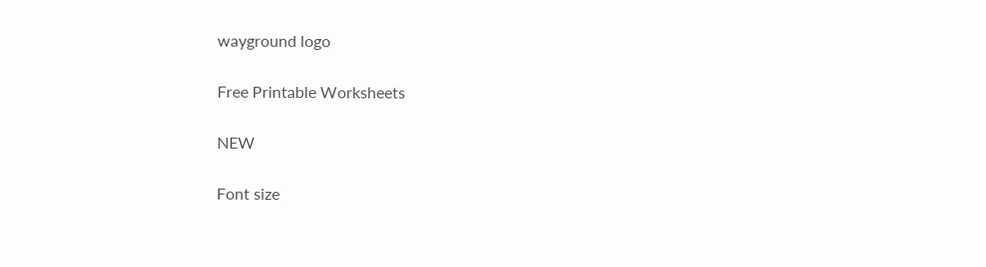wayground logo

Free Printable Worksheets

NEW

Font size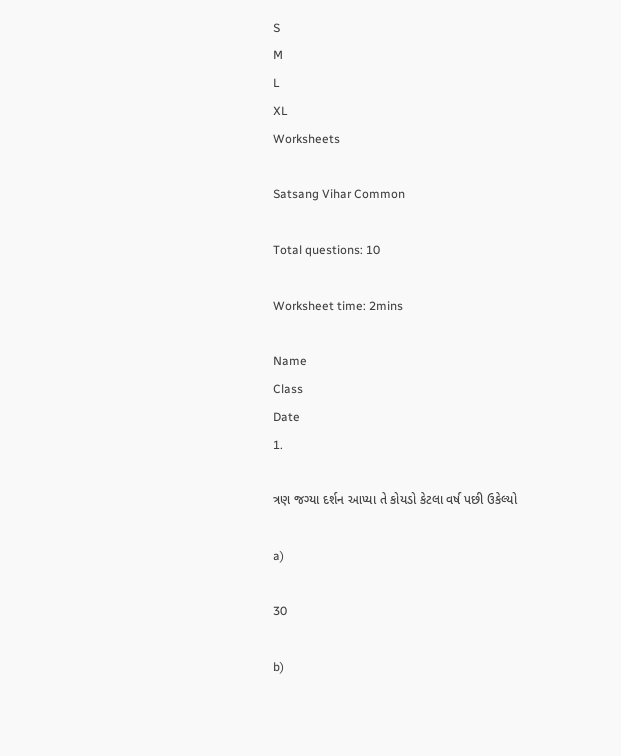S
M
L
XL
Worksheets

Satsang Vihar Common

Total questions: 10

Worksheet time: 2mins

Name
Class
Date
1.

ત્રણ જગ્યા દર્શન આપ્યા તે કોયડો કેટલા વર્ષ પછી ઉકેલ્યો

a)

30

b)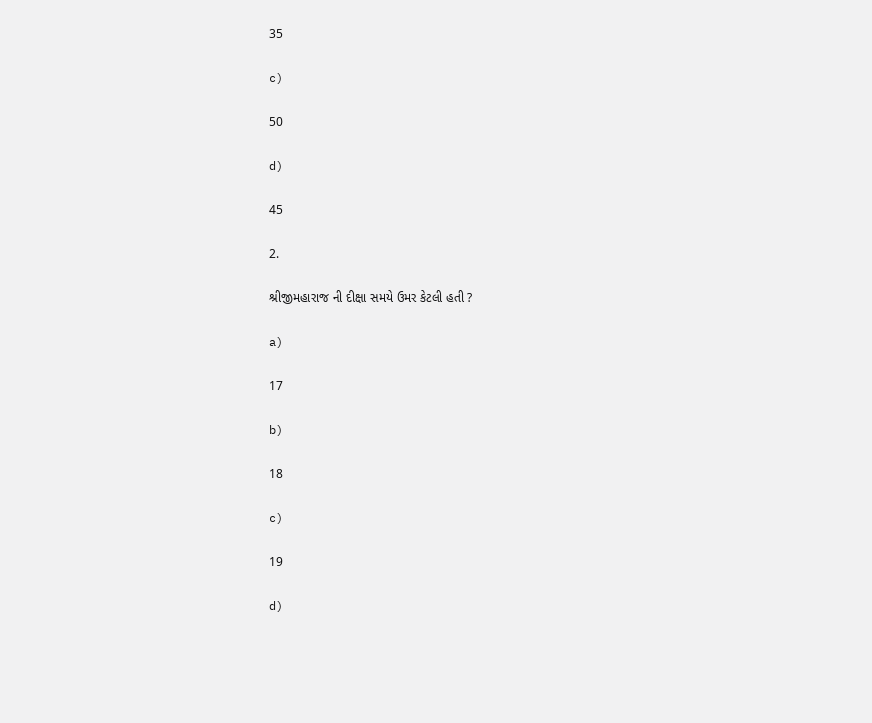35

c)

50

d)

45

2.

શ્રીજીમહારાજ ની દીક્ષા સમયે ઉમર કેટલી હતી ?

a)

17

b)

18

c)

19

d)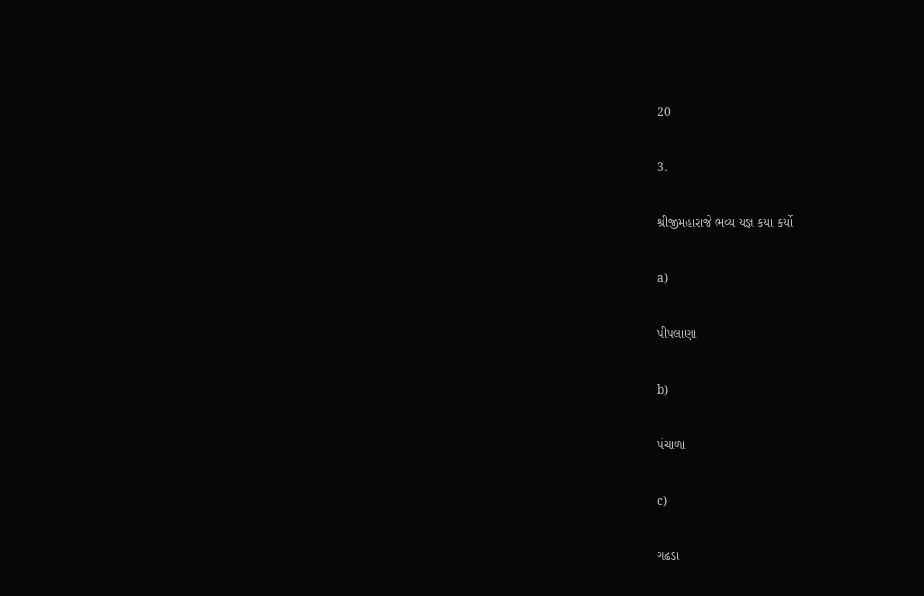20

3.

શ્રીજીમહારાજે ભવ્ય યજ્ઞ કયા કર્યો

a)

પીપલાણા

b)

પંચાળા

c)

ગઢડા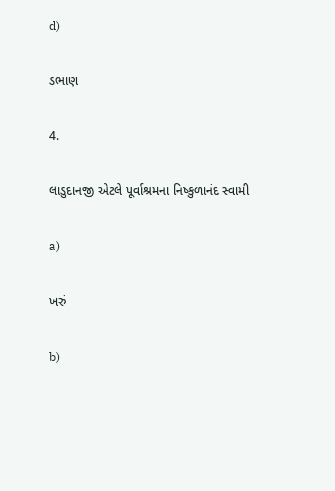d)

ડભાણ

4.

લાડુદાનજી એટલે પૂર્વાશ્રમના નિષ્કુળાનંદ સ્વામી

a)

ખરું

b)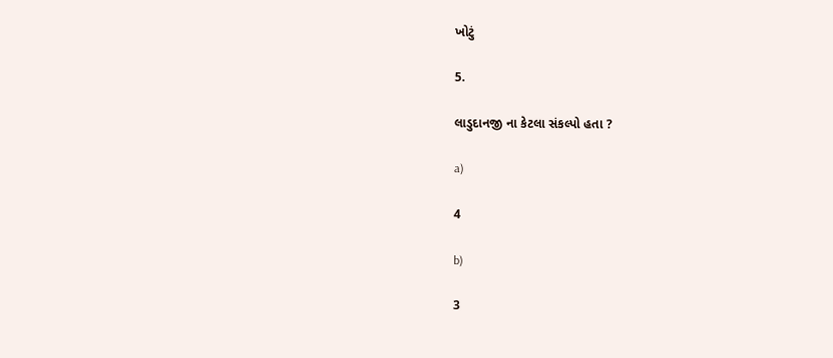ખોટું

5.

લાડુદાનજી ના કેટલા સંકલ્પો હતા ?

a)

4

b)

3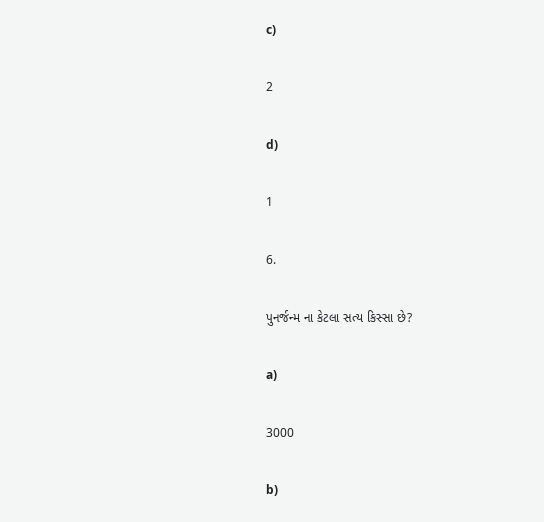c)

2

d)

1

6.

પુનર્જન્મ ના કેટલા સત્ય કિસ્સા છે?

a)

3000

b)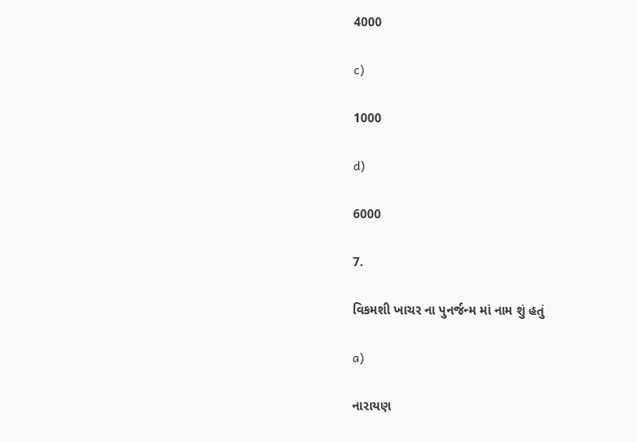4000

c)

1000

d)

6000

7.

વિકમશી ખાચર ના પુનર્જન્મ માં નામ શું હતું

a)

નારાયણ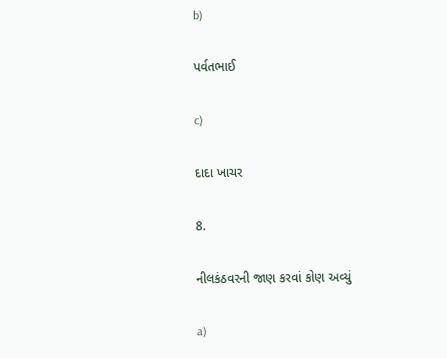b)

પર્વતભાઈ

c)

દાદા ખાચર

8.

નીલકંઠવરની જાણ કરવાં કોણ અવ્યું

a)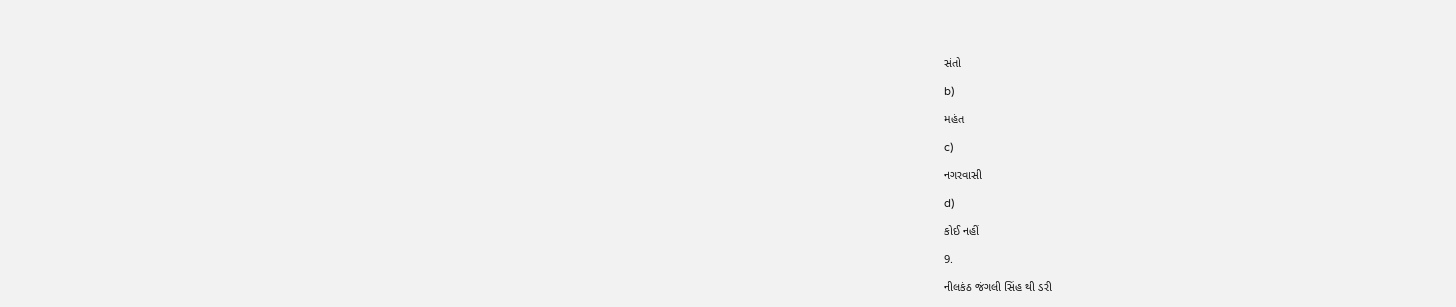સંતો

b)

મહંત

c)

નગરવાસી

d)

કોઈ નહીં

9.

નીલકંઠ જંગલી સિંહ થી ડરી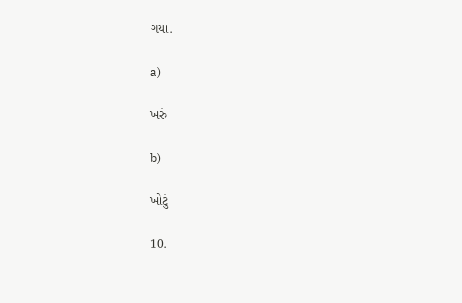ગયા.

a)

ખરું

b)

ખોટું

10.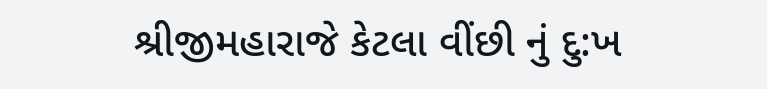શ્રીજીમહારાજે કેટલા વીંછી નું દુ:ખ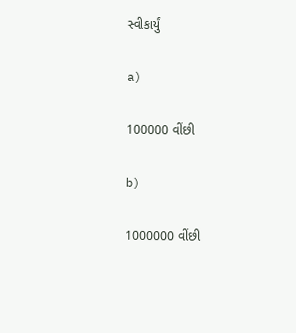સ્વીકાર્યું

a)

100000 વીંછી

b)

1000000 વીંછી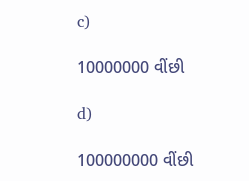c)

10000000 વીંછી

d)

100000000 વીંછી